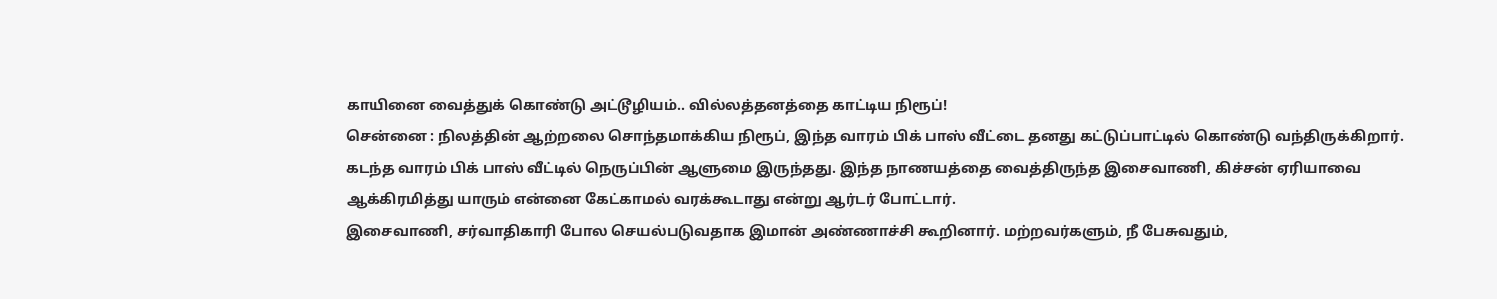காயினை வைத்துக் கொண்டு அட்டூழியம்.. வில்லத்தனத்தை காட்டிய நிரூப்!
சென்னை : நிலத்தின் ஆற்றலை சொந்தமாக்கிய நிரூப், இந்த வாரம் பிக் பாஸ் வீட்டை தனது கட்டுப்பாட்டில் கொண்டு வந்திருக்கிறார்.
கடந்த வாரம் பிக் பாஸ் வீட்டில் நெருப்பின் ஆளுமை இருந்தது. இந்த நாணயத்தை வைத்திருந்த இசைவாணி, கிச்சன் ஏரியாவை ஆக்கிரமித்து யாரும் என்னை கேட்காமல் வரக்கூடாது என்று ஆர்டர் போட்டார்.
இசைவாணி, சர்வாதிகாரி போல செயல்படுவதாக இமான் அண்ணாச்சி கூறினார். மற்றவர்களும், நீ பேசுவதும்,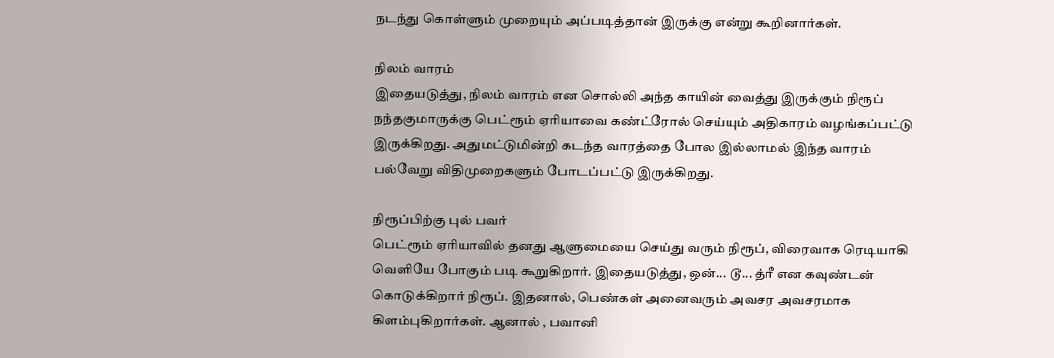நடந்து கொள்ளும் முறையும் அப்படித்தான் இருக்கு என்று கூறினார்கள்.

நிலம் வாரம்
இதையடுத்து, நிலம் வாரம் என சொல்லி அந்த காயின் வைத்து இருக்கும் நிரூப் நந்தகுமாருக்கு பெட்ரூம் ஏரியாவை கண்ட்ரோல் செய்யும் அதிகாரம் வழங்கப்பட்டு இருக்கிறது. அதுமட்டுமின்றி கடந்த வாரத்தை போல இல்லாமல் இந்த வாரம் பல்வேறு விதிமுறைகளும் போடப்பட்டு இருக்கிறது.

நிரூப்பிற்கு புல் பவர்
பெட்ரூம் ஏரியாவில் தனது ஆளுமையை செய்து வரும் நிரூப், விரைவாக ரெடியாகி வெளியே போகும் படி கூறுகிறார். இதையடுத்து, ஒன்... டூ... த்ரீ என கவுண்டன் கொடுக்கிறார் நிரூப். இதனால், பெண்கள் அனைவரும் அவசர அவசரமாக கிளம்புகிறார்கள். ஆனால் , பவானி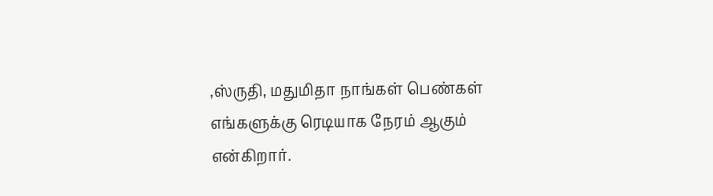,ஸ்ருதி, மதுமிதா நாங்கள் பெண்கள் எங்களுக்கு ரெடியாக நேரம் ஆகும் என்கிறார்.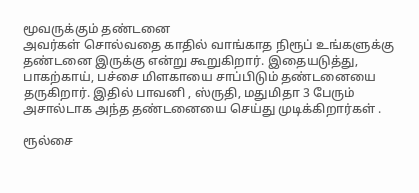மூவருக்கும் தண்டனை
அவர்கள் சொல்வதை காதில் வாங்காத நிரூப் உங்களுக்கு தண்டனை இருக்கு என்று கூறுகிறார். இதையடுத்து, பாகற்காய், பச்சை மிளகாயை சாப்பிடும் தண்டனையை தருகிறார். இதில் பாவனி , ஸ்ருதி, மதுமிதா 3 பேரும் அசால்டாக அந்த தண்டனையை செய்து முடிக்கிறார்கள் .

ரூல்சை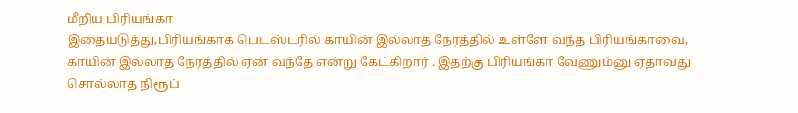மீறிய பிரியங்கா
இதையடுத்து,பிரியங்காக பெடஸ்டரில் காயின் இல்லாத நேரத்தில் உள்ளே வந்த பிரியங்காவை, காயின் இல்லாத நேரத்தில் ஏன் வந்தே என்று கேட்கிறார் . இதற்கு பிரியங்கா வேணும்னு ஏதாவது சொல்லாத நிரூப்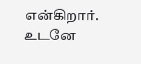என்கிறார். உடனே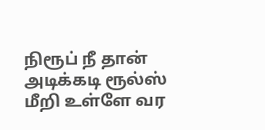நிரூப் நீ தான் அடிக்கடி ரூல்ஸ் மீறி உள்ளே வர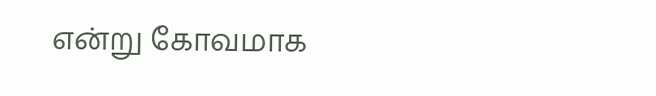என்று கோவமாக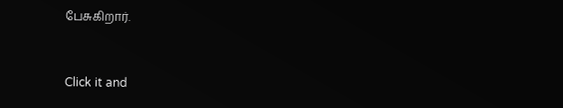பேசுகிறார்.


Click it and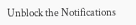Unblock the Notifications